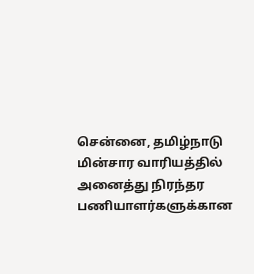சென்னை, தமிழ்நாடு மின்சார வாரியத்தில் அனைத்து நிரந்தர பணியாளர்களுக்கான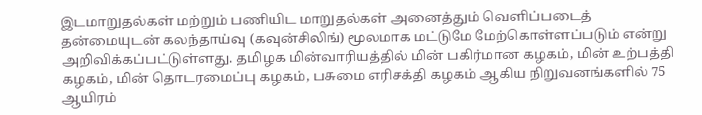இடமாறுதல்கள் மற்றும் பணியிட மாறுதல்கள் அனைத்தும் வெளிப்படைத் தன்மையுடன் கலந்தாய்வு (கவுன்சிலிங்) மூலமாக மட்டுமே மேற்கொள்ளப்படும் என்று அறிவிக்கப்பட்டுள்ளது. தமிழக மின்வாரியத்தில் மின் பகிர்மான கழகம், மின் உற்பத்தி கழகம், மின் தொடரமைப்பு கழகம், பசுமை எரிசக்தி கழகம் ஆகிய நிறுவனங்களில் 75 ஆயிரம்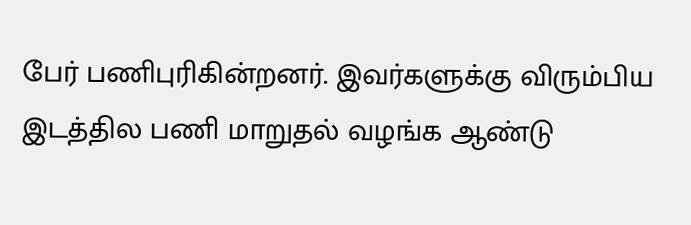பேர் பணிபுரிகின்றனர். இவர்களுக்கு விரும்பிய இடத்தில பணி மாறுதல் வழங்க ஆண்டு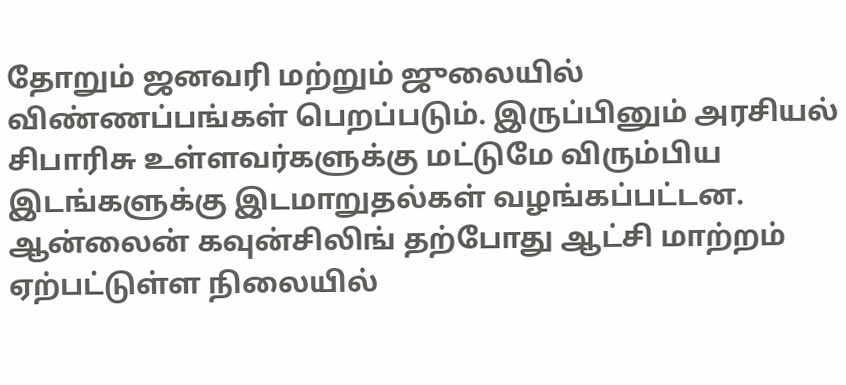தோறும் ஜனவரி மற்றும் ஜுலையில் விண்ணப்பங்கள் பெறப்படும். இருப்பினும் அரசியல் சிபாரிசு உள்ளவர்களுக்கு மட்டுமே விரும்பிய இடங்களுக்கு இடமாறுதல்கள் வழங்கப்பட்டன. ஆன்லைன் கவுன்சிலிங் தற்போது ஆட்சி மாற்றம் ஏற்பட்டுள்ள நிலையில்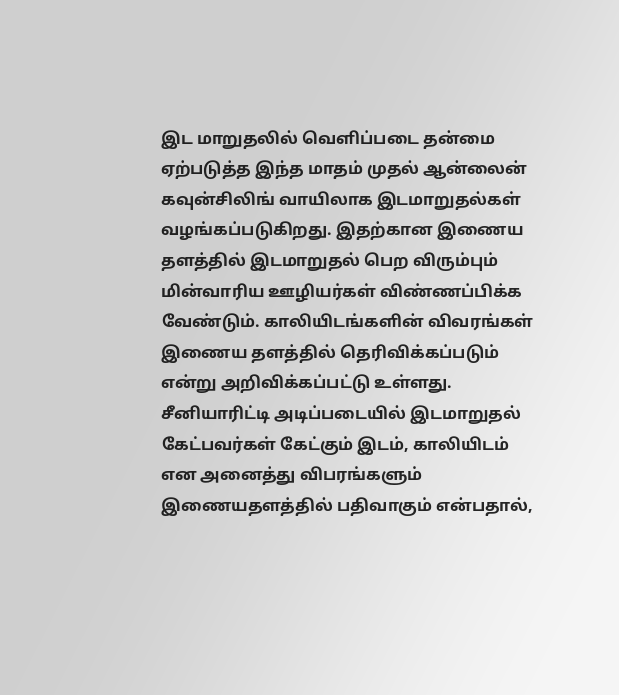இட மாறுதலில் வெளிப்படை தன்மை ஏற்படுத்த இந்த மாதம் முதல் ஆன்லைன் கவுன்சிலிங் வாயிலாக இடமாறுதல்கள் வழங்கப்படுகிறது. இதற்கான இணைய தளத்தில் இடமாறுதல் பெற விரும்பும் மின்வாரிய ஊழியர்கள் விண்ணப்பிக்க வேண்டும். காலியிடங்களின் விவரங்கள் இணைய தளத்தில் தெரிவிக்கப்படும் என்று அறிவிக்கப்பட்டு உள்ளது. சீனியாரிட்டி அடிப்படையில் இடமாறுதல் கேட்பவர்கள் கேட்கும் இடம், காலியிடம் என அனைத்து விபரங்களும் இணையதளத்தில் பதிவாகும் என்பதால்,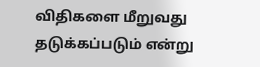விதிகளை மீறுவது தடுக்கப்படும் என்று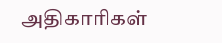அதிகாரிகள்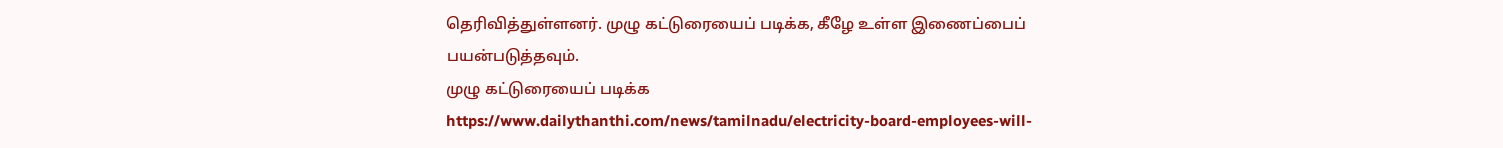தெரிவித்துள்ளனர். முழு கட்டுரையைப் படிக்க, கீழே உள்ள இணைப்பைப் பயன்படுத்தவும்.
முழு கட்டுரையைப் படிக்க
https://www.dailythanthi.com/news/tamilnadu/electricity-board-employees-will-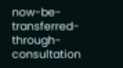now-be-transferred-through-consultation